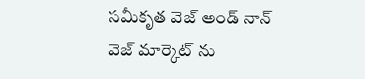సమీకృత వెజ్ అండ్ నాన్ వెజ్ మార్కెట్ ను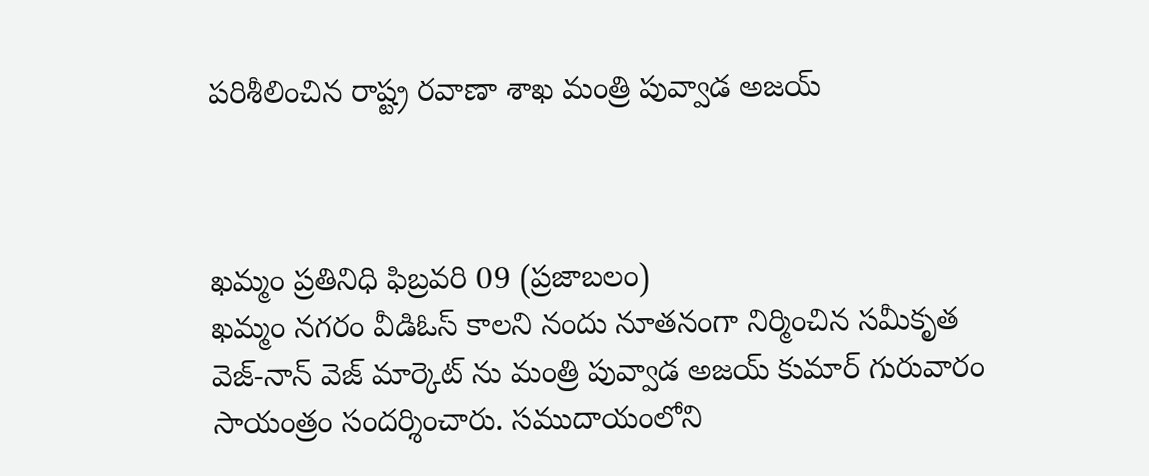పరిశీలించిన రాష్ట్ర రవాణా శాఖ మంత్రి పువ్వాడ అజయ్



ఖమ్మం ప్రతినిధి ఫిబ్రవరి 09 (ప్రజాబలం)
ఖమ్మం నగరం వీడిఓస్ కాలని నందు నూతనంగా నిర్మించిన సమీకృత వెజ్-నాన్ వెజ్ మార్కెట్ ను మంత్రి పువ్వాడ అజయ్ కుమార్ గురువారం సాయంత్రం సందర్శించారు. సముదాయంలోని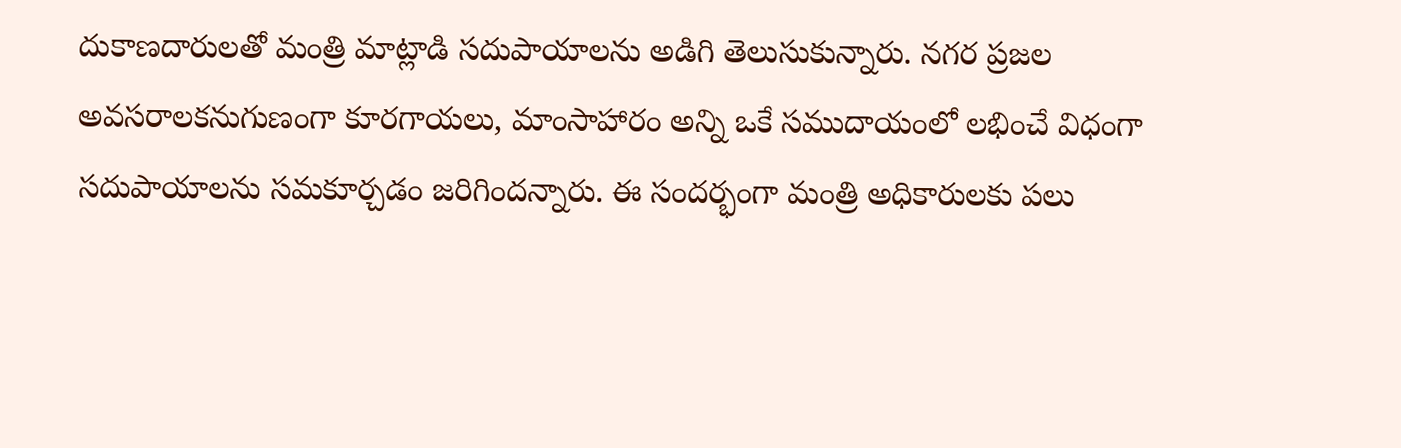దుకాణదారులతో మంత్రి మాట్లాడి సదుపాయాలను అడిగి తెలుసుకున్నారు. నగర ప్రజల అవసరాలకనుగుణంగా కూరగాయలు, మాంసాహారం అన్ని ఒకే సముదాయంలో లభించే విధంగా సదుపాయాలను సమకూర్చడం జరిగిందన్నారు. ఈ సందర్భంగా మంత్రి అధికారులకు పలు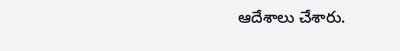ఆదేశాలు చేశారు.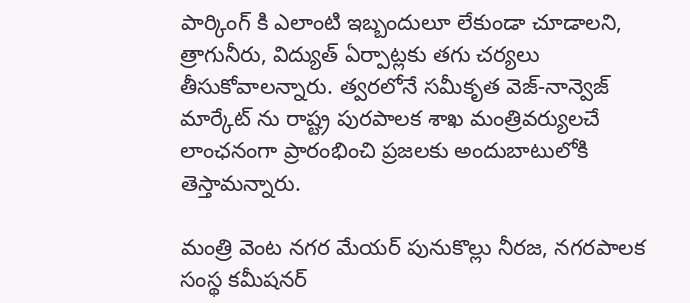పార్కింగ్ కి ఎలాంటి ఇబ్బందులూ లేకుండా చూడాలని, త్రాగునీరు, విద్యుత్ ఏర్పాట్లకు తగు చర్యలు తీసుకోవాలన్నారు. త్వరలోనే సమీకృత వెజ్-నాన్వెజ్ మార్కేట్ ను రాష్ట్ర పురపాలక శాఖ మంత్రివర్యులచే లాంఛనంగా ప్రారంభించి ప్రజలకు అందుబాటులోకి తెస్తామన్నారు.

మంత్రి వెంట నగర మేయర్ పునుకొల్లు నీరజ, నగరపాలక సంస్థ కమీషనర్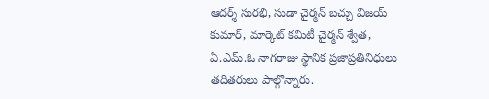ఆదర్శ్ సురభి, సుడా చైర్మన్ బచ్చు విజయ్ కుమార్, మార్కెట్ కమిటీ చైర్మన్ శ్వేత, ఏ.ఎమ్.ఓ నాగరాజు స్థానిక ప్రజాప్రతినిధులు తదితరులు పాల్గొన్నారు.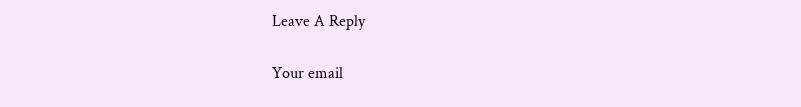Leave A Reply

Your email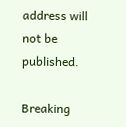address will not be published.

Breaking